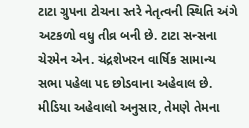ટાટા ગ્રુપના ટોચના સ્તરે નેતૃત્વની સ્થિતિ અંગે અટકળો વધુ તીવ્ર બની છે. ટાટા સન્સના ચેરમેન એન. ચંદ્રશેખરન વાર્ષિક સામાન્ય સભા પહેલા પદ છોડવાના અહેવાલ છે. મીડિયા અહેવાલો અનુસાર, તેમણે તેમના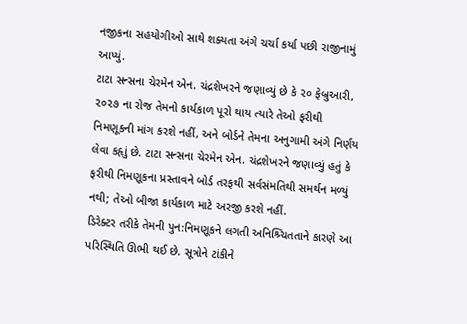નજીકના સહયોગીઓ સાથે શક્યતા અંગે ચર્ચા કર્યા પછી રાજીનામું આપ્યું.
ટાટા સન્સના ચેરમેન એન. ચંદ્રશેખરને જણાવ્યું છે કે ૨૦ ફેબ્રુઆરી, ૨૦૨૭ ના રોજ તેમનો કાર્યકાળ પૂરો થાય ત્યારે તેઓ ફરીથી નિમણૂકની માંગ કરશે નહીં, અને બોર્ડને તેમના અનુગામી અંગે નિર્ણય લેવા કહૃાું છે. ટાટા સન્સના ચેરમેન એન. ચંદ્રશેખરને જણાવ્યું હતું કે ફરીથી નિમણૂકના પ્રસ્તાવને બોર્ડ તરફથી સર્વસંમતિથી સમર્થન મળ્યું નથી; તેઓ બીજા કાર્યકાળ માટે અરજી કરશે નહીં.
ડિરેક્ટર તરીકે તેમની પુન:નિમણૂકને લગતી અનિશ્ર્ચિતતાને કારણે આ પરિસ્થિતિ ઊભી થઈ છે. સૂત્રોને ટાંકીને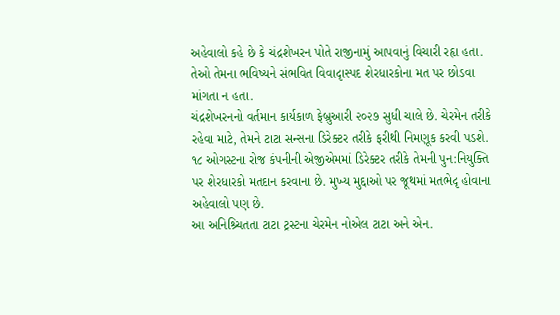અહેવાલો કહે છે કે ચંદ્રશેખરન પોતે રાજીનામું આપવાનું વિચારી રહૃા હતા. તેઓ તેમના ભવિષ્યને સંભવિત વિવાદૃાસ્પદ શેરધારકોના મત પર છોડવા માંગતા ન હતા.
ચંદ્રશેખરનનો વર્તમાન કાર્યકાળ ફેબ્રુઆરી ૨૦૨૭ સુધી ચાલે છે. ચેરમેન તરીકે રહેવા માટે, તેમને ટાટા સન્સના ડિરેક્ટર તરીકે ફરીથી નિમણૂક કરવી પડશે. ૧૮ ઓગસ્ટના રોજ કંપનીની એજીએમમાં ડિરેક્ટર તરીકે તેમની પુન:નિયુક્તિ પર શેરધારકો મતદાન કરવાના છે. મુખ્ય મુદ્દાઓ પર જૂથમાં મતભેદૃ હોવાના અહેવાલો પણ છે.
આ અનિશ્ર્ચિતતા ટાટા ટ્રસ્ટના ચેરમેન નોએલ ટાટા અને એન.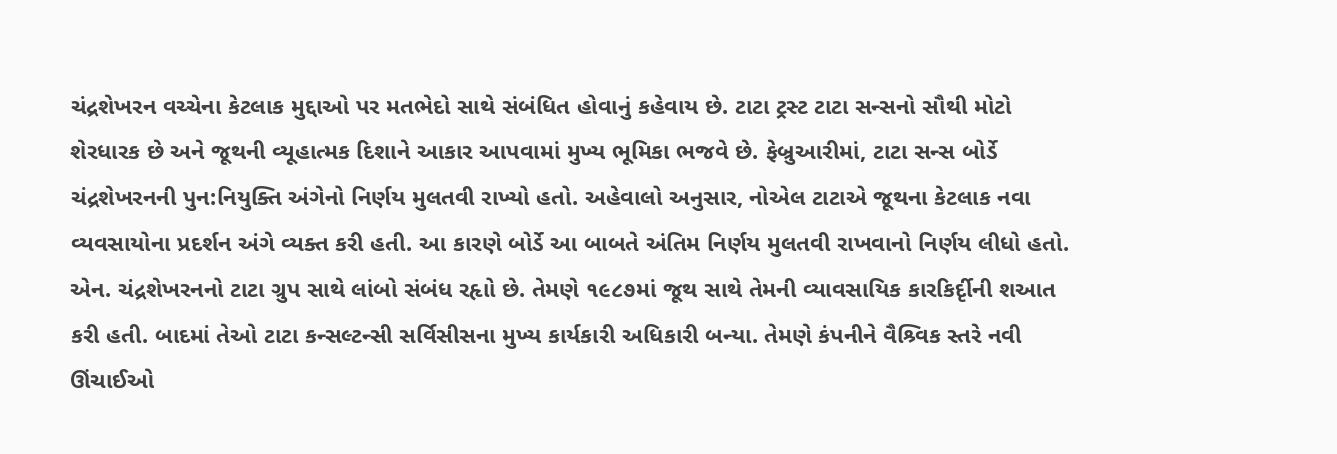ચંદ્રશેખરન વચ્ચેના કેટલાક મુદ્દાઓ પર મતભેદો સાથે સંબંધિત હોવાનું કહેવાય છે. ટાટા ટ્રસ્ટ ટાટા સન્સનો સૌથી મોટો શેરધારક છે અને જૂથની વ્યૂહાત્મક દિશાને આકાર આપવામાં મુખ્ય ભૂમિકા ભજવે છે. ફેબ્રુઆરીમાં, ટાટા સન્સ બોર્ડે ચંદ્રશેખરનની પુન:નિયુક્તિ અંગેનો નિર્ણય મુલતવી રાખ્યો હતો. અહેવાલો અનુસાર, નોએલ ટાટાએ જૂથના કેટલાક નવા વ્યવસાયોના પ્રદર્શન અંગે વ્યક્ત કરી હતી. આ કારણે બોર્ડે આ બાબતે અંતિમ નિર્ણય મુલતવી રાખવાનો નિર્ણય લીધો હતો.
એન. ચંદ્રશેખરનનો ટાટા ગ્રુપ સાથે લાંબો સંબંધ રહૃાો છે. તેમણે ૧૯૮૭માં જૂથ સાથે તેમની વ્યાવસાયિક કારકિર્દૃીની શઆત કરી હતી. બાદમાં તેઓ ટાટા કન્સલ્ટન્સી સર્વિસીસના મુખ્ય કાર્યકારી અધિકારી બન્યા. તેમણે કંપનીને વૈશ્ર્વિક સ્તરે નવી ઊંચાઈઓ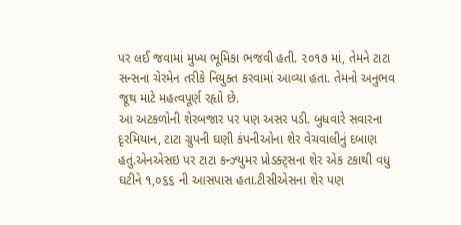પર લઈ જવામાં મુખ્ય ભૂમિકા ભજવી હતી. ૨૦૧૭ માં, તેમને ટાટા સન્સના ચેરમેન તરીકે નિયુક્ત કરવામાં આવ્યા હતા. તેમનો અનુભવ જૂથ માટે મહત્વપૂર્ણ રહૃાો છે.
આ અટકળોની શેરબજાર પર પણ અસર પડી. બુધવારે સવારના દૃરમિયાન, ટાટા ગ્રુપની ઘણી કંપનીઓના શેર વેચવાલીનું દબાણ હતું.એનએસઇ પર ટાટા કન્ઝ્યુમર પ્રોડક્ટ્સના શેર એક ટકાથી વધુ ઘટીને ૧,૦૬૬ ની આસપાસ હતા.ટીસીએસના શેર પણ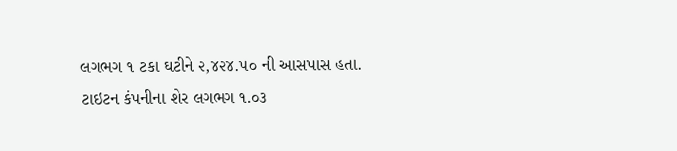લગભગ ૧ ટકા ઘટીને ૨,૪૨૪.૫૦ ની આસપાસ હતા. ટાઇટન કંપનીના શેર લગભગ ૧.૦૩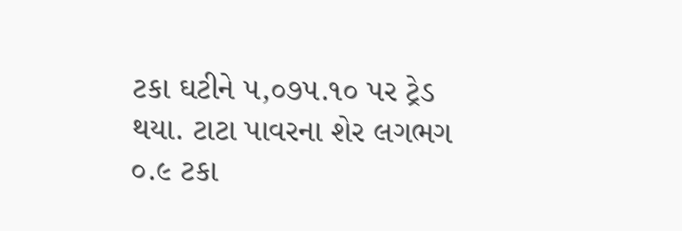ટકા ઘટીને ૫,૦૭૫.૧૦ પર ટ્રેડ થયા. ટાટા પાવરના શેર લગભગ ૦.૯ ટકા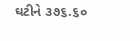ઘટીને ૩૭૬.૬૦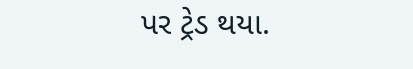પર ટ્રેડ થયા.